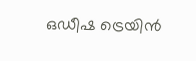ഒഡീഷ ട്രെയിന്‍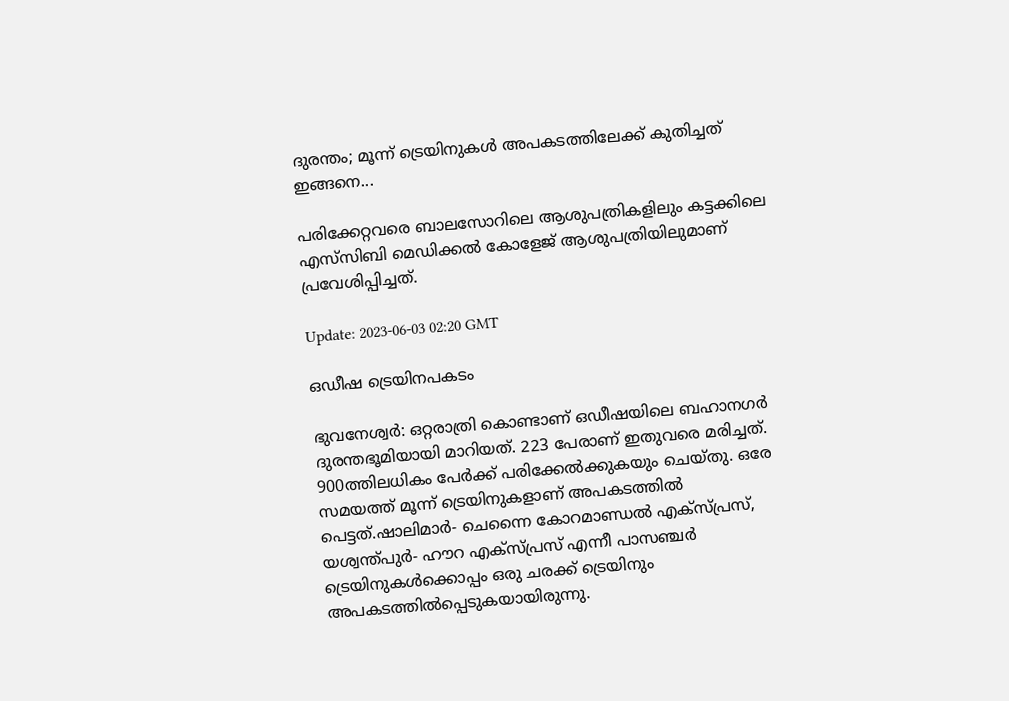ദുരന്തം; മൂന്ന് ട്രെയിനുകള്‍ അപകടത്തിലേക്ക് കുതിച്ചത് ഇങ്ങനെ...

പരിക്കേറ്റവരെ ബാലസോറിലെ ആശുപത്രികളിലും കട്ടക്കിലെ എസ്‌സിബി മെഡിക്കൽ കോളേജ് ആശുപത്രിയിലുമാണ് പ്രവേശിപ്പിച്ചത്.

Update: 2023-06-03 02:20 GMT

ഒഡീഷ ട്രെയിനപകടം

ഭുവനേശ്വര്‍: ഒറ്റരാത്രി കൊണ്ടാണ് ഒഡീഷയിലെ ബഹാനഗര്‍ ദുരന്തഭൂമിയായി മാറിയത്. 223 പേരാണ് ഇതുവരെ മരിച്ചത്. 900ത്തിലധികം പേര്‍ക്ക് പരിക്കേല്‍ക്കുകയും ചെയ്തു. ഒരേ സമയത്ത് മൂന്ന് ട്രെയിനുകളാണ് അപകടത്തിൽ പെട്ടത്.ഷാലിമാർ- ചെന്നൈ കോറമാണ്ഡൽ എക്‍സ്പ്രസ്, യശ്വന്ത്പുർ- ഹൗറ എക്‍സ്പ്രസ് എന്നീ പാസഞ്ചർ ട്രെയിനുകൾക്കൊപ്പം ഒരു ചരക്ക് ട്രെയിനും അപകടത്തിൽപ്പെടുകയായിരുന്നു.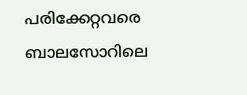പരിക്കേറ്റവരെ ബാലസോറിലെ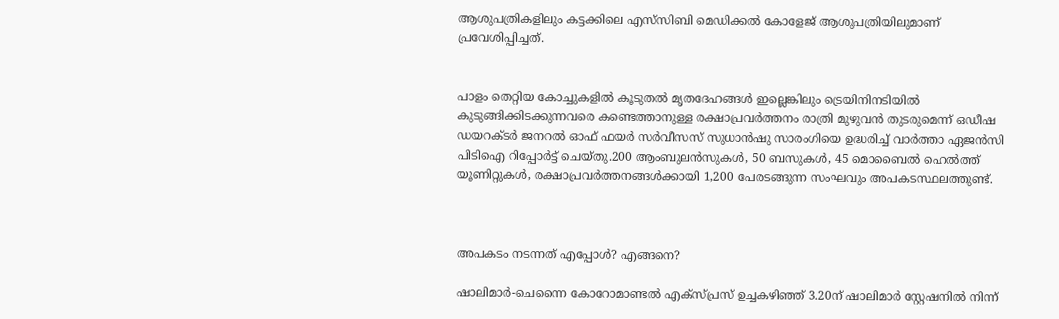ആശുപത്രികളിലും കട്ടക്കിലെ എസ്‌സിബി മെഡിക്കൽ കോളേജ് ആശുപത്രിയിലുമാണ് പ്രവേശിപ്പിച്ചത്.


പാളം തെറ്റിയ കോച്ചുകളിൽ കൂടുതൽ മൃതദേഹങ്ങൾ ഇല്ലെങ്കിലും ട്രെയിനിനടിയിൽ കുടുങ്ങിക്കിടക്കുന്നവരെ കണ്ടെത്താനുള്ള രക്ഷാപ്രവർത്തനം രാത്രി മുഴുവൻ തുടരുമെന്ന് ഒഡീഷ ഡയറക്ടർ ജനറൽ ഓഫ് ഫയർ സർവീസസ് സുധാൻഷു സാരംഗിയെ ഉദ്ധരിച്ച് വാർത്താ ഏജൻസി പിടിഐ റിപ്പോർട്ട് ചെയ്തു.200 ആംബുലൻസുകൾ, 50 ബസുകൾ, 45 മൊബൈൽ ഹെൽത്ത് യൂണിറ്റുകൾ, രക്ഷാപ്രവർത്തനങ്ങൾക്കായി 1,200 പേരടങ്ങുന്ന സംഘവും അപകടസ്ഥലത്തുണ്ട്.



അപകടം നടന്നത് എപ്പോള്‍? എങ്ങനെ?

ഷാലിമാർ-ചെന്നൈ കോറോമാണ്ടൽ എക്‌സ്‌പ്രസ് ഉച്ചകഴിഞ്ഞ് 3.20ന് ഷാലിമാർ സ്റ്റേഷനിൽ നിന്ന്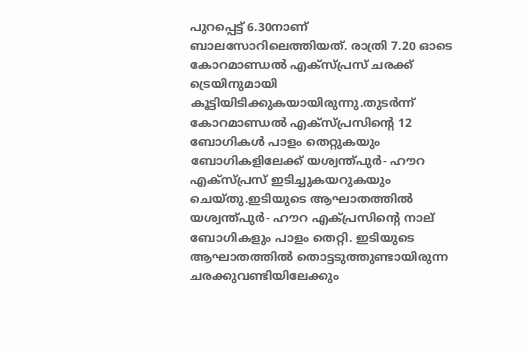പുറപ്പെട്ട് 6.30നാണ് ബാലസോറിലെത്തിയത്. രാത്രി 7.20 ഓടെ കോറമാണ്ഡൽ എക്‍സ്പ്രസ് ചരക്ക് ട്രെയിനുമായി കൂട്ടിയിടിക്കുകയായിരുന്നു.തുടർന്ന് കോറമാണ്ഡൽ എക്‍സ്പ്രസിന്‍റെ 12 ബോഗികൾ പാളം തെറ്റുകയും ബോഗികളിലേക്ക് യശ്വന്ത്പുർ- ഹൗറ എക്‍സ്പ്രസ് ഇടിച്ചുകയറുകയും ചെയ്തു.ഇടിയുടെ ആഘാതത്തിൽ യശ്വന്ത്പുർ- ഹൗറ എക്‍പ്രസിന്‍റെ നാല് ബോഗികളും പാളം തെറ്റി. ഇടിയുടെ ആഘാതത്തില്‍ തൊട്ടടുത്തുണ്ടായിരുന്ന ചരക്കുവണ്ടിയിലേക്കും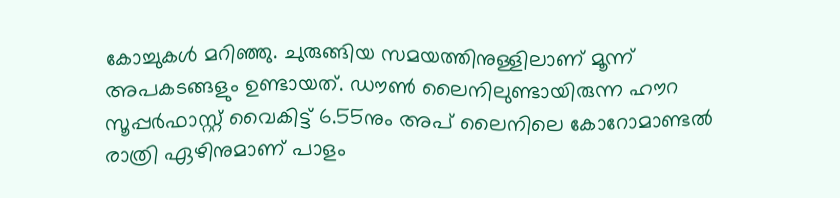കോച്ചുകള്‍ മറിഞ്ഞു. ചുരുങ്ങിയ സമയത്തിനുള്ളിലാണ് മൂന്ന് അപകടങ്ങളും ഉണ്ടായത്. ഡൗൺ ലൈനിലുണ്ടായിരുന്ന ഹൗറ സൂപ്പർഫാസ്റ്റ് വൈകിട്ട് 6.55നും അപ് ലൈനിലെ കോറോമാണ്ടൽ രാത്രി ഏഴിനുമാണ് പാളം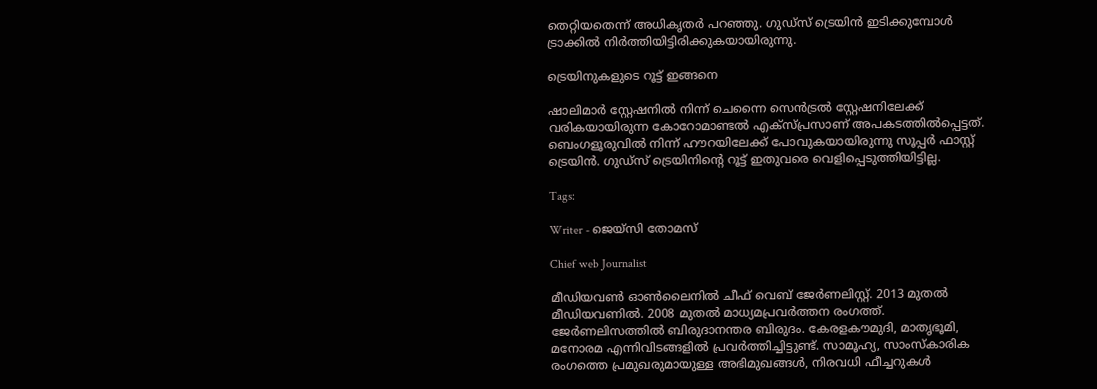തെറ്റിയതെന്ന് അധികൃതർ പറഞ്ഞു. ഗുഡ്സ് ട്രെയിൻ ഇടിക്കുമ്പോൾ ട്രാക്കിൽ നിർത്തിയിട്ടിരിക്കുകയായിരുന്നു.

ട്രെയിനുകളുടെ റൂട്ട് ഇങ്ങനെ

ഷാലിമാർ സ്റ്റേഷനിൽ നിന്ന് ചെന്നൈ സെൻട്രൽ സ്റ്റേഷനിലേക്ക് വരികയായിരുന്ന കോറോമാണ്ടൽ എക്‌സ്പ്രസാണ് അപകടത്തിൽപ്പെട്ടത്. ബെംഗളൂരുവിൽ നിന്ന് ഹൗറയിലേക്ക് പോവുകയായിരുന്നു സൂപ്പർ ഫാസ്റ്റ് ട്രെയിൻ. ഗുഡ്‌സ് ട്രെയിനിന്‍റെ റൂട്ട് ഇതുവരെ വെളിപ്പെടുത്തിയിട്ടില്ല.

Tags:

Writer - ജെയ്സി തോമസ്

Chief web Journalist

മീഡിയവൺ ഓൺലൈനിൽ ചീഫ് വെബ് ജേർണലിസ്റ്റ്. 2013 മുതൽ മീഡിയവണിൽ. 2008 മുതൽ മാധ്യമപ്രവർത്തന രംഗത്ത്. ജേർണലിസത്തിൽ ബിരുദാനന്തര ബിരുദം. കേരളകൗമുദി, മാതൃഭൂമി, മനോരമ എന്നിവിടങ്ങളിൽ പ്രവർത്തിച്ചിട്ടുണ്ട്. സാമൂഹ്യ, സാംസ്‌കാരിക രംഗത്തെ പ്രമുഖരുമായുള്ള അഭിമുഖങ്ങൾ, നിരവധി ഫീച്ചറുകൾ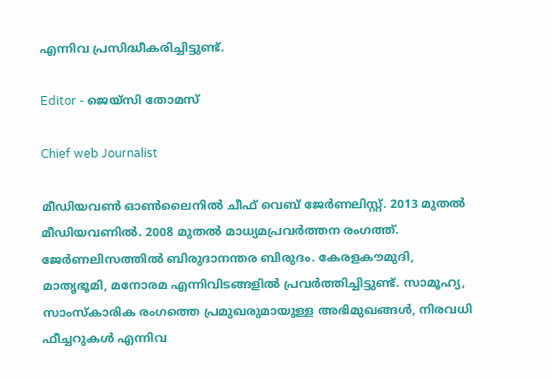എന്നിവ പ്രസിദ്ധീകരിച്ചിട്ടുണ്ട്.

Editor - ജെയ്സി തോമസ്

Chief web Journalist

മീഡിയവൺ ഓൺലൈനിൽ ചീഫ് വെബ് ജേർണലിസ്റ്റ്. 2013 മുതൽ മീഡിയവണിൽ. 2008 മുതൽ മാധ്യമപ്രവർത്തന രംഗത്ത്. ജേർണലിസത്തിൽ ബിരുദാനന്തര ബിരുദം. കേരളകൗമുദി, മാതൃഭൂമി, മനോരമ എന്നിവിടങ്ങളിൽ പ്രവർത്തിച്ചിട്ടുണ്ട്. സാമൂഹ്യ, സാംസ്‌കാരിക രംഗത്തെ പ്രമുഖരുമായുള്ള അഭിമുഖങ്ങൾ, നിരവധി ഫീച്ചറുകൾ എന്നിവ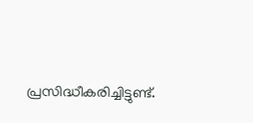പ്രസിദ്ധീകരിച്ചിട്ടുണ്ട്.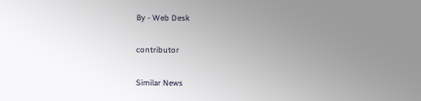By - Web Desk

contributor

Similar News